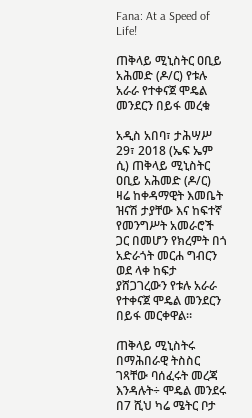Fana: At a Speed of Life!

ጠቅላይ ሚኒስትር ዐቢይ አሕመድ (ዶ/ር) የቱሉ አራራ የተቀናጀ ሞዴል መንደርን በይፋ መረቁ

አዲስ አበባ፣ ታሕሣሥ 29፣ 2018 (ኤፍ ኤም ሲ) ጠቅላይ ሚኒስትር ዐቢይ አሕመድ (ዶ/ር) ዛሬ ከቀዳማዊት እመቤት ዝናሽ ታያቸው እና ከፍተኛ የመንግሥት አመራሮች ጋር በመሆን የክረምት በጎ አድራጎት መርሐ ግብርን ወደ ላቀ ከፍታ ያሸጋገረውን የቱሉ አራራ የተቀናጀ ሞዴል መንደርን በይፋ መርቀዋል።

ጠቅላይ ሚኒስትሩ በማሕበራዊ ትስስር ገጻቸው ባሰፈሩት መረጃ እንዳሉት÷ ሞዴል መንደሩ በ7 ሺህ ካሬ ሜትር ቦታ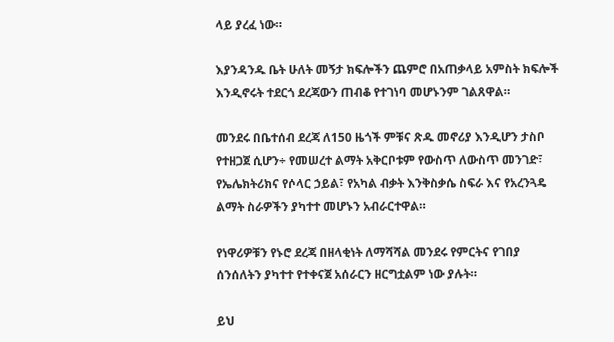ላይ ያረፈ ነው።

እያንዳንዱ ቤት ሁለት መኝታ ክፍሎችን ጨምሮ በአጠቃላይ አምስት ክፍሎች እንዲኖሩት ተደርጎ ደረጃውን ጠብቆ የተገነባ መሆኑንም ገልጸዋል።

መንደሩ በቤተሰብ ደረጃ ለ150 ዜጎች ምቹና ጽዱ መኖሪያ እንዲሆን ታስቦ የተዘጋጀ ሲሆን÷ የመሠረተ ልማት አቅርቦቱም የውስጥ ለውስጥ መንገድ፣ የኤሌክትሪክና የሶላር ኃይል፣ የአካል ብቃት እንቅስቃሴ ስፍራ እና የአረንጓዴ ልማት ስራዎችን ያካተተ መሆኑን አብራርተዋል።

የነዋሪዎቹን የኑሮ ደረጃ በዘላቂነት ለማሻሻል መንደሩ የምርትና የገበያ ሰንሰለትን ያካተተ የተቀናጀ አሰራርን ዘርግቷልም ነው ያሉት።

ይህ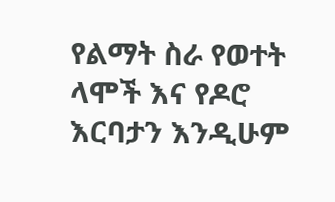የልማት ስራ የወተት ላሞች እና የዶሮ እርባታን እንዲሁም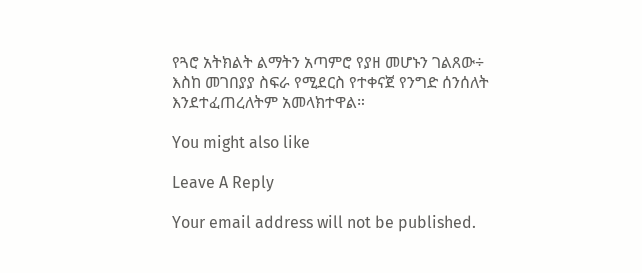የጓሮ አትክልት ልማትን አጣምሮ የያዘ መሆኑን ገልጸው÷ እስከ መገበያያ ስፍራ የሚደርስ የተቀናጀ የንግድ ሰንሰለት እንደተፈጠረለትም አመላክተዋል።

You might also like

Leave A Reply

Your email address will not be published.